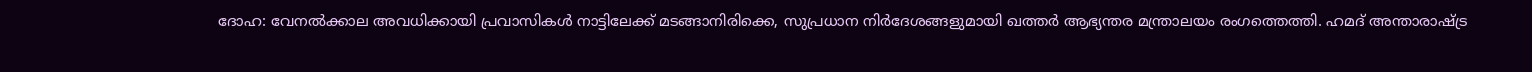ദോഹ: വേനൽക്കാല അവധിക്കായി പ്രവാസികൾ നാട്ടിലേക്ക് മടങ്ങാനിരിക്കെ, സുപ്രധാന നിർദേശങ്ങളുമായി ഖത്തർ ആഭ്യന്തര മന്ത്രാലയം രംഗത്തെത്തി. ഹമദ് അന്താരാഷ്ട്ര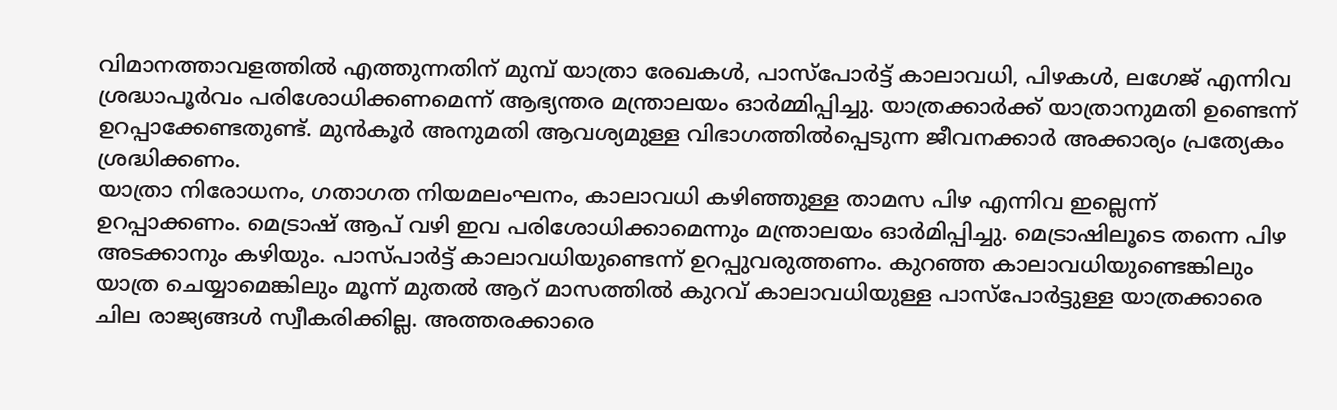വിമാനത്താവളത്തിൽ എത്തുന്നതിന് മുമ്പ് യാത്രാ രേഖകൾ, പാസ്പോർട്ട് കാലാവധി, പിഴകൾ, ലഗേജ് എന്നിവ ശ്രദ്ധാപൂർവം പരിശോധിക്കണമെന്ന് ആഭ്യന്തര മന്ത്രാലയം ഓർമ്മിപ്പിച്ചു. യാത്രക്കാർക്ക് യാത്രാനുമതി ഉണ്ടെന്ന് ഉറപ്പാക്കേണ്ടതുണ്ട്. മുൻകൂർ അനുമതി ആവശ്യമുള്ള വിഭാഗത്തിൽപ്പെടുന്ന ജീവനക്കാർ അക്കാര്യം പ്രത്യേകം ശ്രദ്ധിക്കണം.
യാത്രാ നിരോധനം, ഗതാഗത നിയമലംഘനം, കാലാവധി കഴിഞ്ഞുള്ള താമസ പിഴ എന്നിവ ഇല്ലെന്ന് ഉറപ്പാക്കണം. മെട്രാഷ് ആപ് വഴി ഇവ പരിശോധിക്കാമെന്നും മന്ത്രാലയം ഓർമിപ്പിച്ചു. മെട്രാഷിലൂടെ തന്നെ പിഴ അടക്കാനും കഴിയും. പാസ്പാർട്ട് കാലാവധിയുണ്ടെന്ന് ഉറപ്പുവരുത്തണം. കുറഞ്ഞ കാലാവധിയുണ്ടെങ്കിലും യാത്ര ചെയ്യാമെങ്കിലും മൂന്ന് മുതൽ ആറ് മാസത്തിൽ കുറവ് കാലാവധിയുള്ള പാസ്പോർട്ടുള്ള യാത്രക്കാരെ ചില രാജ്യങ്ങൾ സ്വീകരിക്കില്ല. അത്തരക്കാരെ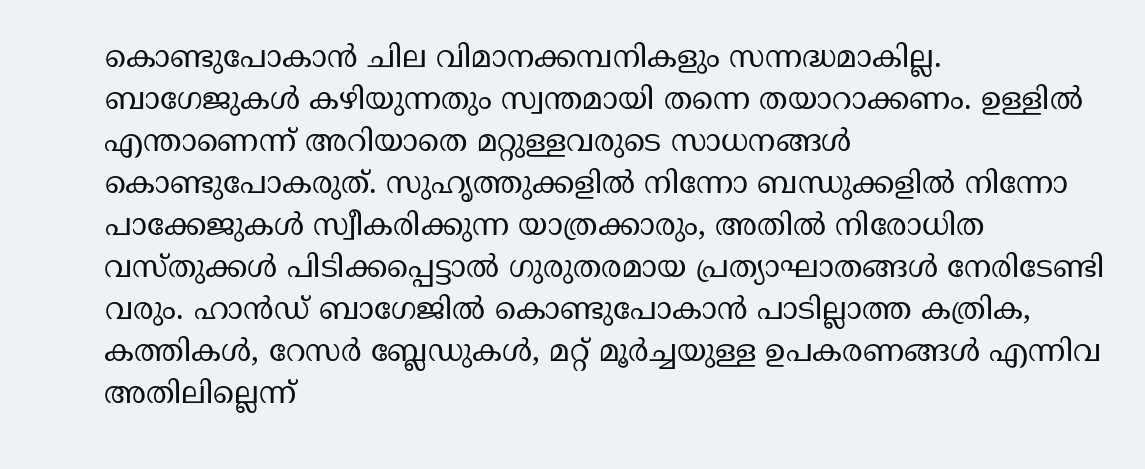കൊണ്ടുപോകാൻ ചില വിമാനക്കമ്പനികളും സന്നദ്ധമാകില്ല.
ബാഗേജുകൾ കഴിയുന്നതും സ്വന്തമായി തന്നെ തയാറാക്കണം. ഉള്ളിൽ എന്താണെന്ന് അറിയാതെ മറ്റുള്ളവരുടെ സാധനങ്ങൾ കൊണ്ടുപോകരുത്. സുഹൃത്തുക്കളിൽ നിന്നോ ബന്ധുക്കളിൽ നിന്നോ പാക്കേജുകൾ സ്വീകരിക്കുന്ന യാത്രക്കാരും, അതിൽ നിരോധിത വസ്തുക്കൾ പിടിക്കപ്പെട്ടാൽ ഗുരുതരമായ പ്രത്യാഘാതങ്ങൾ നേരിടേണ്ടി വരും. ഹാൻഡ് ബാഗേജിൽ കൊണ്ടുപോകാൻ പാടില്ലാത്ത കത്രിക, കത്തികൾ, റേസർ ബ്ലേഡുകൾ, മറ്റ് മൂർച്ചയുള്ള ഉപകരണങ്ങൾ എന്നിവ അതിലില്ലെന്ന്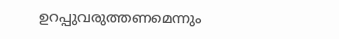ഉറപ്പുവരുത്തണമെന്നും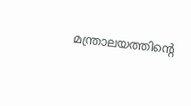മന്ത്രാലയത്തിന്റെ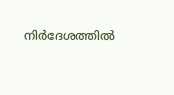നിർദേശത്തിൽ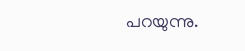പറയുന്നു.